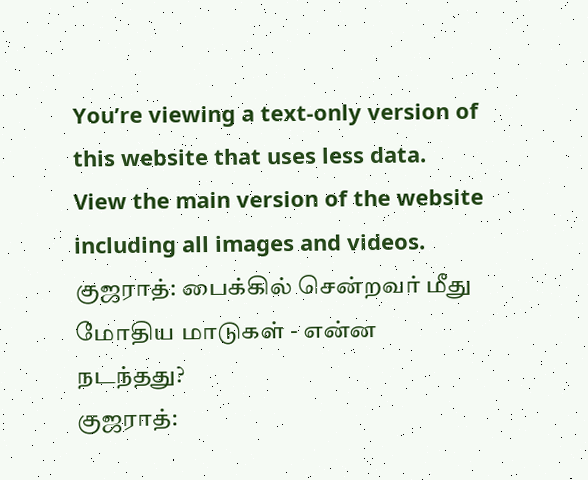You’re viewing a text-only version of this website that uses less data. View the main version of the website including all images and videos.
குஜராத்: பைக்கில் சென்றவர் மீது மோதிய மாடுகள் - என்ன நடந்தது?
குஜராத்: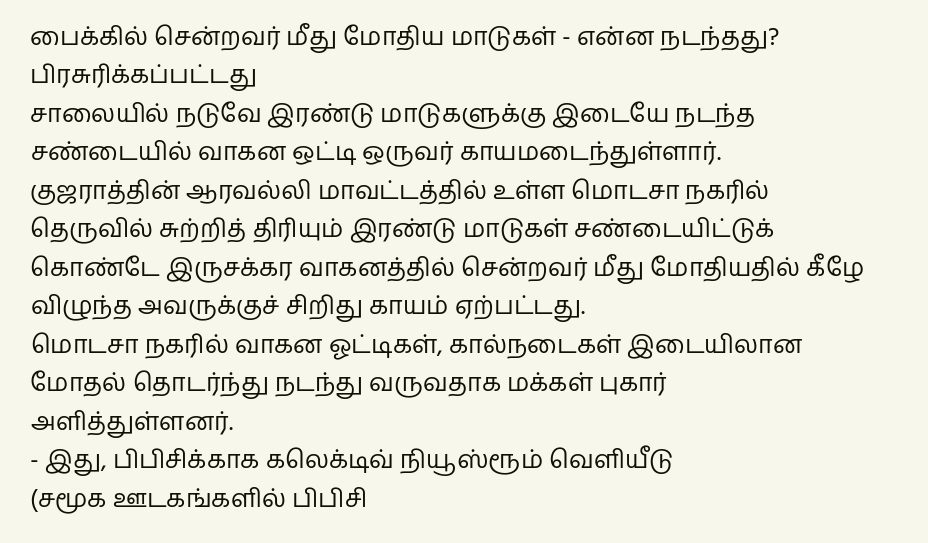பைக்கில் சென்றவர் மீது மோதிய மாடுகள் - என்ன நடந்தது?
பிரசுரிக்கப்பட்டது
சாலையில் நடுவே இரண்டு மாடுகளுக்கு இடையே நடந்த சண்டையில் வாகன ஒட்டி ஒருவர் காயமடைந்துள்ளார்.
குஜராத்தின் ஆரவல்லி மாவட்டத்தில் உள்ள மொடசா நகரில் தெருவில் சுற்றித் திரியும் இரண்டு மாடுகள் சண்டையிட்டுக் கொண்டே இருசக்கர வாகனத்தில் சென்றவர் மீது மோதியதில் கீழே விழுந்த அவருக்குச் சிறிது காயம் ஏற்பட்டது.
மொடசா நகரில் வாகன ஓட்டிகள், கால்நடைகள் இடையிலான மோதல் தொடர்ந்து நடந்து வருவதாக மக்கள் புகார் அளித்துள்ளனர்.
- இது, பிபிசிக்காக கலெக்டிவ் நியூஸ்ரூம் வெளியீடு
(சமூக ஊடகங்களில் பிபிசி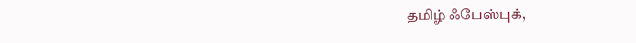தமிழ் ஃபேஸ்புக்,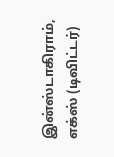இன்ஸ்டாகிராம், எக்ஸ் (டிவிட்டர்)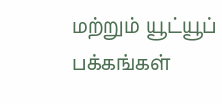மற்றும் யூட்யூப் பக்கங்கள்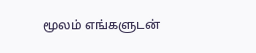மூலம் எங்களுடன்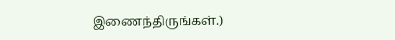இணைந்திருங்கள்.)